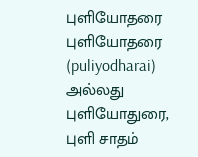புளியோதரை
புளியோதரை (puliyodharai) அல்லது புளியோதுரை, புளி சாதம்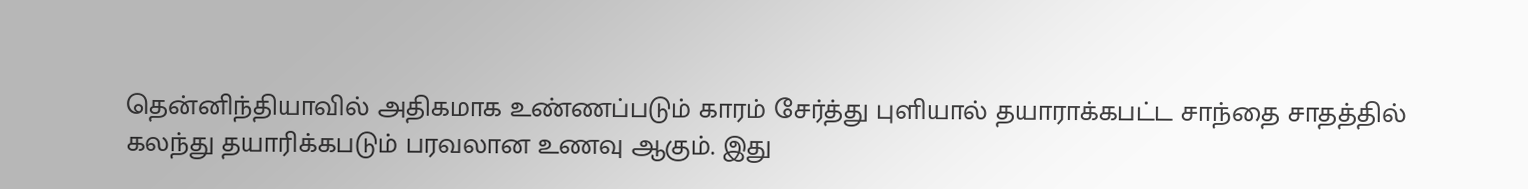தென்னிந்தியாவில் அதிகமாக உண்ணப்படும் காரம் சேர்த்து புளியால் தயாராக்கபட்ட சாந்தை சாதத்தில் கலந்து தயாரிக்கபடும் பரவலான உணவு ஆகும். இது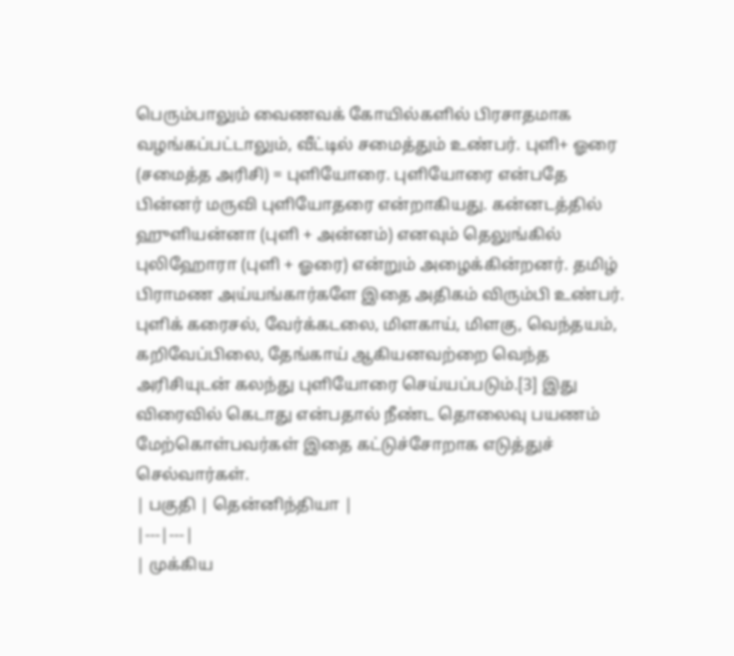பெரும்பாலும் வைணவக் கோயில்களில் பிரசாதமாக வழங்கப்பட்டாலும், வீட்டில் சமைத்தும் உண்பர். புளி+ ஓரை (சமைத்த அரிசி) = புளியோரை. புளியோரை என்பதே பின்னர் மருவி புளியோதரை என்றாகியது. கன்னடத்தில் ஹுளியன்னா (புளி + அன்னம்) எனவும் தெலுங்கில் புலிஹோரா (புளி + ஓரை) என்றும் அழைக்கின்றனர். தமிழ் பிராமண அய்யங்கார்களே இதை அதிகம் விரும்பி உண்பர். புளிக் கரைசல், வேர்க்கடலை, மிளகாய், மிளகு, வெந்தயம், கறிவேப்பிலை, தேங்காய் ஆகியனவற்றை வெந்த அரிசியுடன் கலந்து புளியோரை செய்யப்படும்.[3] இது விரைவில் கெடாது என்பதால் நீண்ட தொலைவு பயணம் மேற்கொள்பவர்கள் இதை கட்டுச்சோறாக எடுத்துச் செல்வார்கள்.
| பகுதி | தென்னிந்தியா |
|---|---|
| முக்கிய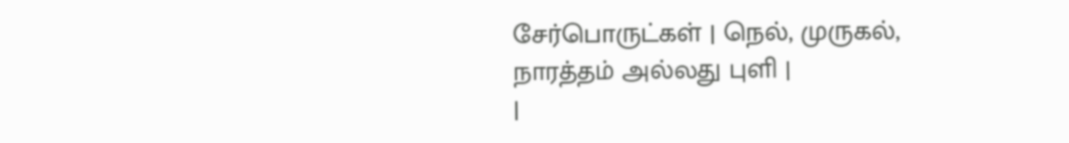சேர்பொருட்கள் | நெல், முருகல், நாரத்தம் அல்லது புளி |
|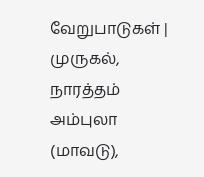வேறுபாடுகள் | முருகல், நாரத்தம் அம்புலா (மாவடு),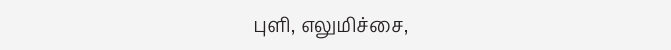புளி, எலுமிச்சை,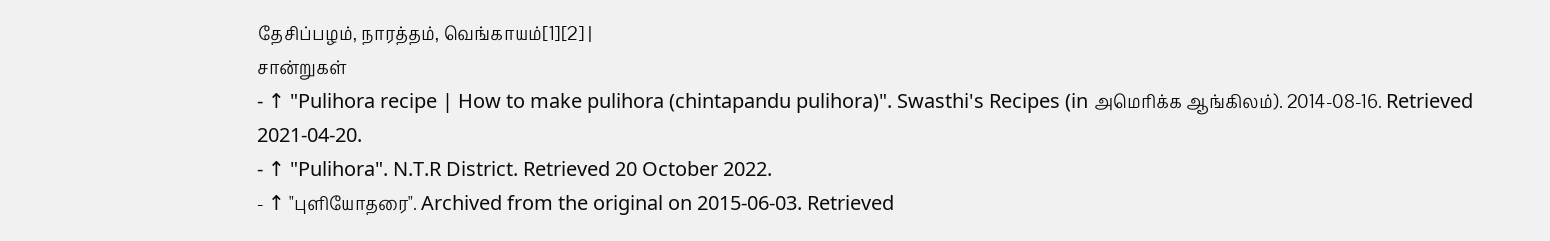தேசிப்பழம், நாரத்தம், வெங்காயம்[1][2] |
சான்றுகள்
- ↑ "Pulihora recipe | How to make pulihora (chintapandu pulihora)". Swasthi's Recipes (in அமெரிக்க ஆங்கிலம்). 2014-08-16. Retrieved 2021-04-20.
- ↑ "Pulihora". N.T.R District. Retrieved 20 October 2022.
- ↑ "புளியோதரை". Archived from the original on 2015-06-03. Retrieved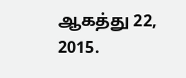ஆகத்து 22, 2015.